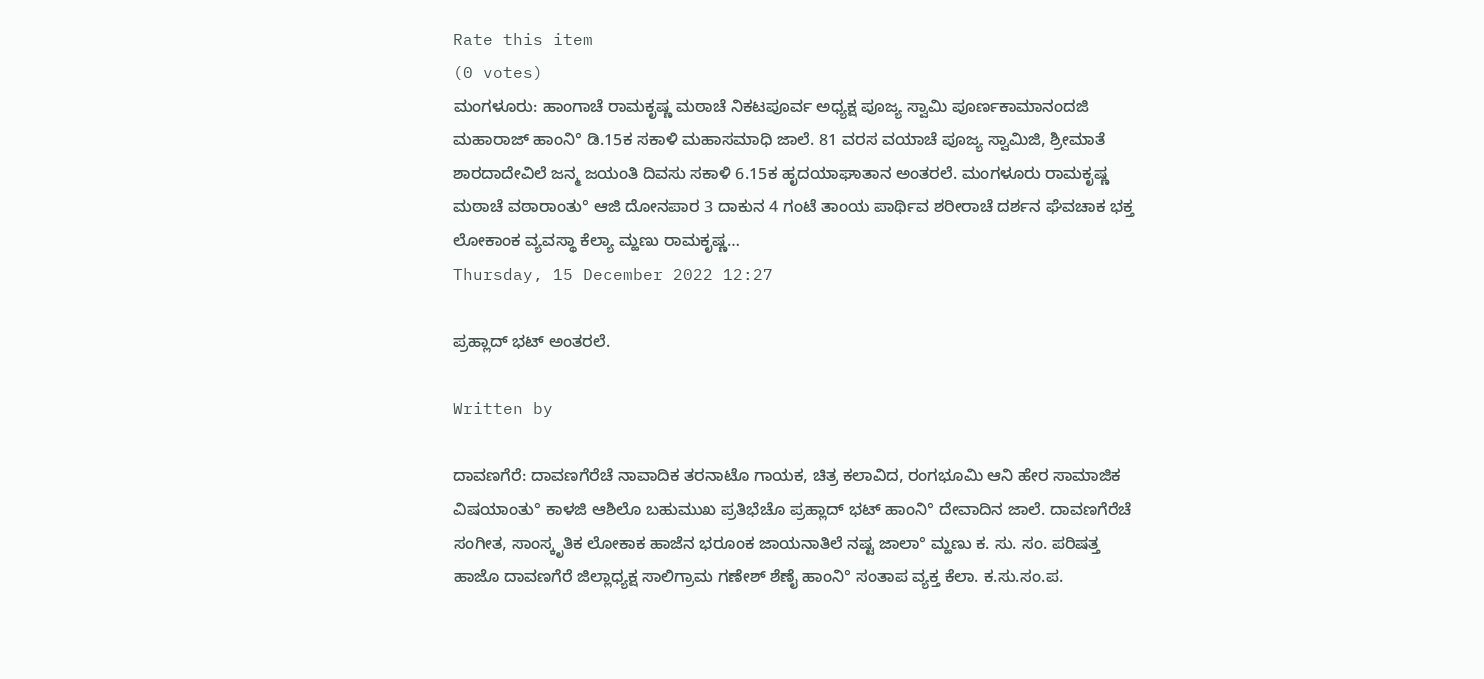Rate this item
(0 votes)
ಮಂಗಳೂರು: ಹಾಂಗಾಚೆ ರಾಮಕೃಷ್ಣ ಮಠಾಚೆ ನಿಕಟಪೂರ್ವ ಅಧ್ಯಕ್ಷ ಪೂಜ್ಯ ಸ್ವಾಮಿ ಪೂರ್ಣಕಾಮಾನಂದಜಿ ಮಹಾರಾಜ್ ಹಾಂನಿ° ಡಿ.15ಕ ಸಕಾಳಿ ಮಹಾಸಮಾಧಿ ಜಾಲೆ. 81 ವರಸ ವಯಾಚೆ ಪೂಜ್ಯ ಸ್ವಾಮಿಜಿ, ಶ್ರೀಮಾತೆ ಶಾರದಾದೇವಿಲೆ ಜನ್ಮ ಜಯಂತಿ ದಿವಸು ಸಕಾಳಿ 6.15ಕ ಹೃದಯಾಘಾತಾನ ಅಂತರಲೆ. ಮಂಗಳೂರು ರಾಮಕೃಷ್ಣ ಮಠಾಚೆ ವಠಾರಾಂತು° ಆಜಿ ದೋನಪಾರ 3 ದಾಕುನ 4 ಗಂಟೆ ತಾಂಯ ಪಾರ್ಥಿವ ಶರೀರಾಚೆ ದರ್ಶನ ಘೆವಚಾಕ ಭಕ್ತ ಲೋಕಾಂಕ ವ್ಯವಸ್ಥಾ ಕೆಲ್ಯಾ ಮ್ಹಣು ರಾಮಕೃಷ್ಣ…
Thursday, 15 December 2022 12:27

ಪ್ರಹ್ಲಾದ್ ಭಟ್ ಅಂತರಲೆ.

Written by

ದಾವಣಗೆರೆ: ದಾವಣಗೆರೆಚೆ ನಾವಾದಿಕ ತರನಾಟೊ ಗಾಯಕ, ಚಿತ್ರ ಕಲಾವಿದ, ರಂಗಭೂಮಿ ಆನಿ ಹೇರ ಸಾಮಾಜಿಕ ವಿಷಯಾಂತು° ಕಾಳಜಿ ಆಶಿಲೊ ಬಹುಮುಖ ಪ್ರತಿಭೆಚೊ ಪ್ರಹ್ಲಾದ್ ಭಟ್ ಹಾಂನಿ° ದೇವಾದಿನ ಜಾಲೆ. ದಾವಣಗೆರೆಚೆ ಸಂಗೀತ, ಸಾಂಸ್ಕೃತಿಕ ಲೋಕಾಕ ಹಾಜೆನ ಭರೂಂಕ ಜಾಯನಾತಿಲೆ ನಷ್ಟ ಜಾಲಾ° ಮ್ಹಣು ಕ. ಸು. ಸಂ. ಪರಿಷತ್ತ ಹಾಜೊ ದಾವಣಗೆರೆ ಜಿಲ್ಲಾಧ್ಯಕ್ಷ ಸಾಲಿಗ್ರಾಮ ಗಣೇಶ್ ಶೆಣೈ ಹಾಂನಿ° ಸಂತಾಪ ವ್ಯಕ್ತ ಕೆಲಾ. ಕ.ಸು.ಸಂ.ಪ.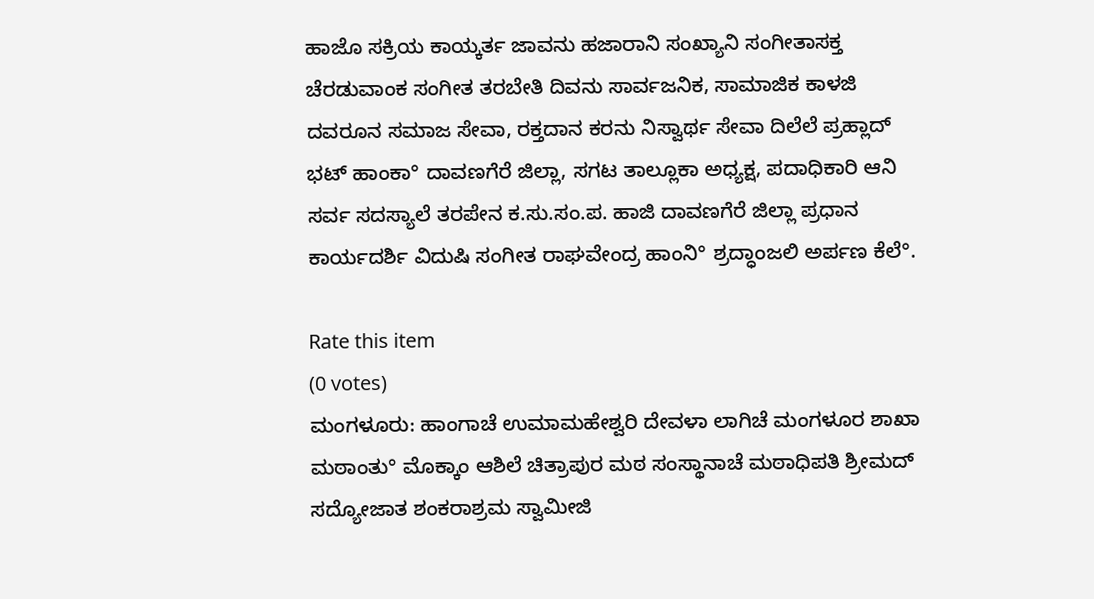ಹಾಜೊ ಸಕ್ರಿಯ ಕಾಯ್ಕರ್ತ ಜಾವನು ಹಜಾರಾನಿ ಸಂಖ್ಯಾನಿ ಸಂಗೀತಾಸಕ್ತ ಚೆರಡುವಾಂಕ ಸಂಗೀತ ತರಬೇತಿ ದಿವನು ಸಾರ್ವಜನಿಕ, ಸಾಮಾಜಿಕ ಕಾಳಜಿ ದವರೂನ ಸಮಾಜ ಸೇವಾ, ರಕ್ತದಾನ ಕರನು ನಿಸ್ವಾರ್ಥ ಸೇವಾ ದಿಲೆಲೆ ಪ್ರಹ್ಲಾದ್ ಭಟ್ ಹಾಂಕಾ° ದಾವಣಗೆರೆ ಜಿಲ್ಲಾ, ಸಗಟ ತಾಲ್ಲೂಕಾ ಅಧ್ಯಕ್ಷ, ಪದಾಧಿಕಾರಿ ಆನಿ ಸರ್ವ ಸದಸ್ಯಾಲೆ ತರಪೇನ ಕ.ಸು.ಸಂ.ಪ. ಹಾಜಿ ದಾವಣಗೆರೆ ಜಿಲ್ಲಾ ಪ್ರಧಾನ ಕಾರ್ಯದರ್ಶಿ ವಿದುಷಿ ಸಂಗೀತ ರಾಘವೇಂದ್ರ ಹಾಂನಿ° ಶ್ರದ್ಧಾಂಜಲಿ ಅರ್ಪಣ ಕೆಲೆ°.

Rate this item
(0 votes)
ಮಂಗಳೂರು: ಹಾಂಗಾಚೆ ಉಮಾಮಹೇಶ್ವರಿ ದೇವಳಾ ಲಾಗಿಚೆ ಮಂಗಳೂರ ಶಾಖಾ ಮಠಾಂತು° ಮೊಕ್ಕಾಂ ಆಶಿಲೆ ಚಿತ್ರಾಪುರ ಮಠ ಸಂಸ್ಥಾನಾಚೆ ಮಠಾಧಿಪತಿ ಶ್ರೀಮದ್ ಸದ್ಯೋಜಾತ ಶಂಕರಾಶ್ರಮ ಸ್ವಾಮೀಜಿ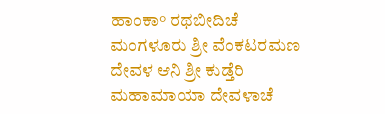ಹಾಂಕಾ° ರಥಬೀದಿಚೆ ಮಂಗಳೂರು ಶ್ರೀ ವೆಂಕಟರಮಣ ದೇವಳ ಆನಿ ಶ್ರೀ ಕುಡ್ತೆರಿ ಮಹಾಮಾಯಾ ದೇವಳಾಚೆ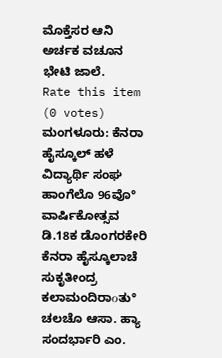ಮೊಕ್ತೆಸರ ಆನಿ ಅರ್ಚಕ ವಚೂನ ಭೇಟಿ ಜಾಲೆ.
Rate this item
(0 votes)
ಮಂಗಳೂರು: ಕೆನರಾ ಹೈಸ್ಕೂಲ್ ಹಳೆ ವಿದ್ಯಾರ್ಥಿ ಸಂಘ ಹಾಂಗೆಲೊ 96ವೊ° ವಾರ್ಷಿಕೋತ್ಸವ ಡಿ.18ಕ ಡೊಂಗರಕೇರಿ ಕೆನರಾ ಹೈಸ್ಕೂಲಾಚೆ ಸುಕೃತೀಂದ್ರ ಕಲಾಮಂದಿರಾοತು° ಚಲಚೊ ಆಸಾ. ಹ್ಯಾ ಸಂದರ್ಭಾರಿ ಎಂ.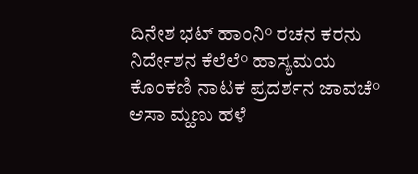ದಿನೇಶ ಭಟ್ ಹಾಂನಿ° ರಚನ ಕರನು ನಿರ್ದೇಶನ ಕೆಲೆಲೆ° ಹಾಸ್ಯಮಯ ಕೊಂಕಣಿ ನಾಟಕ ಪ್ರದರ್ಶನ ಜಾವಚೆ° ಆಸಾ ಮ್ಹಣು ಹಳೆ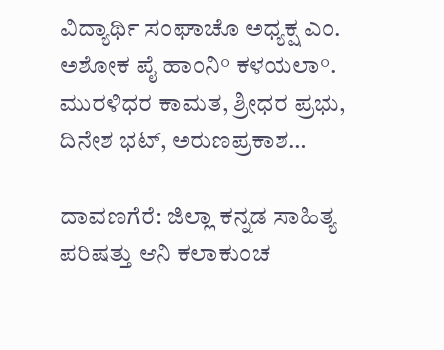ವಿದ್ಯಾರ್ಥಿ ಸಂಘಾಚೊ ಅಧ್ಯಕ್ಷ ಎಂ. ಅಶೋಕ ಪೈ ಹಾಂನಿ° ಕಳಯಲಾ°. ಮುರಳಿಧರ ಕಾಮತ, ಶ್ರೀಧರ ಪ್ರಭು, ದಿನೇಶ ಭಟ್, ಅರುಣಪ್ರಕಾಶ…

ದಾವಣಗೆರೆ: ಜಿಲ್ಲಾ ಕನ್ನಡ ಸಾಹಿತ್ಯ ಪರಿಷತ್ತು ಆನಿ ಕಲಾಕುಂಚ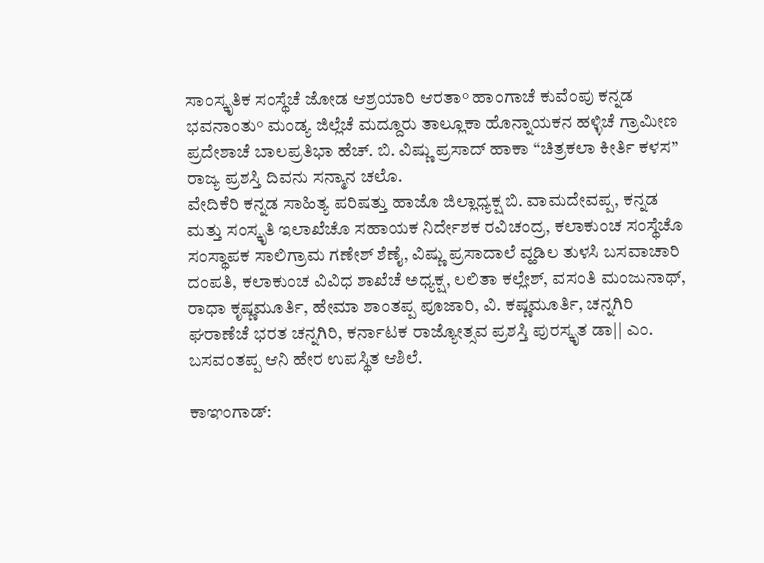ಸಾಂಸ್ಕೃತಿಕ ಸಂಸ್ಥೆಚೆ ಜೋಡ ಆಶ್ರಯಾರಿ ಆರತಾ° ಹಾಂಗಾಚೆ ಕುವೆಂಪು ಕನ್ನಡ ಭವನಾಂತು° ಮಂಡ್ಯ ಜಿಲ್ಲೆಚೆ ಮದ್ದೂರು ತಾಲ್ಲೂಕಾ ಹೊನ್ನಾಯಕನ ಹಳ್ಳಿಚೆ ಗ್ರಾಮೀಣ ಪ್ರದೇಶಾಚೆ ಬಾಲಪ್ರತಿಭಾ ಹೆಚ್. ಬಿ. ವಿಷ್ಣು ಪ್ರಸಾದ್ ಹಾಕಾ “ಚಿತ್ರಕಲಾ ಕೀರ್ತಿ ಕಳಸ” ರಾಜ್ಯ ಪ್ರಶಸ್ತಿ ದಿವನು ಸನ್ಮಾನ ಚಲೊ.
ವೇದಿಕೆರಿ ಕನ್ನಡ ಸಾಹಿತ್ಯ ಪರಿಷತ್ತು ಹಾಜೊ ಜಿಲ್ಲಾಧ್ಯಕ್ಷ ಬಿ. ವಾಮದೇವಪ್ಪ, ಕನ್ನಡ ಮತ್ತು ಸಂಸ್ಕೃತಿ ಇಲಾಖೆಚೊ ಸಹಾಯಕ ನಿರ್ದೇಶಕ ರವಿಚಂದ್ರ, ಕಲಾಕುಂಚ ಸಂಸ್ಥೆಚೊ ಸಂಸ್ಥಾಪಕ ಸಾಲಿಗ್ರಾಮ ಗಣೇಶ್ ಶೆಣೈ, ವಿಷ್ಣು ಪ್ರಸಾದಾಲೆ ವ್ಹಡಿಲ ತುಳಸಿ ಬಸವಾಚಾರಿ ದಂಪತಿ, ಕಲಾಕುಂಚ ವಿವಿಧ ಶಾಖೆಚೆ ಅಧ್ಯಕ್ಷ, ಲಲಿತಾ ಕಲ್ಲೇಶ್, ವಸಂತಿ ಮಂಜುನಾಥ್, ರಾಧಾ ಕೃಷ್ಣಮೂರ್ತಿ, ಹೇಮಾ ಶಾಂತಪ್ಪ ಪೂಜಾರಿ, ವಿ. ಕಷ್ಣಮೂರ್ತಿ, ಚನ್ನಗಿರಿ ಘರಾಣೆಚೆ ಭರತ ಚನ್ನಗಿರಿ, ಕರ್ನಾಟಕ ರಾಜ್ಯೋತ್ಸವ ಪ್ರಶಸ್ತಿ ಪುರಸ್ಕೃತ ಡಾ|| ಎಂ. ಬಸವಂತಪ್ಪ ಆನಿ ಹೇರ ಉಪಸ್ಥಿತ ಆಶಿಲೆ.

ಕಾಞಂಗಾಡ್: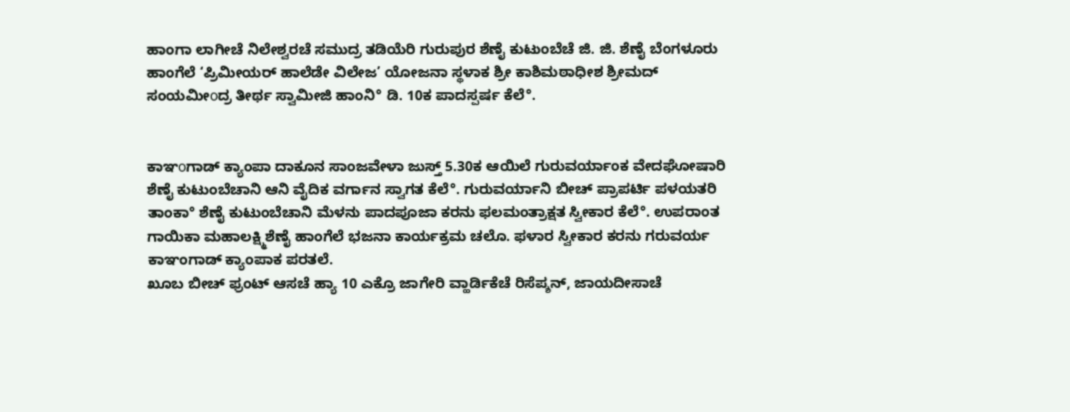ಹಾಂಗಾ ಲಾಗೀಚೆ ನಿಲೇಶ್ವರಚೆ ಸಮುದ್ರ ತಡಿಯೆರಿ ಗುರುಪುರ ಶೆಣೈ ಕುಟುಂಬೆಚೆ ಜಿ. ಜಿ. ಶೆಣೈ ಬೆಂಗಳೂರು ಹಾಂಗೆಲೆ ‘ಪ್ರಿಮೀಯರ್ ಹಾಲೆಡೇ ವಿಲೇಜ’ ಯೋಜನಾ ಸ್ಥಳಾಕ ಶ್ರೀ ಕಾಶಿಮಠಾಧೀಶ ಶ್ರೀಮದ್ ಸಂಯಮೀοದ್ರ ತೀರ್ಥ ಸ್ವಾಮೀಜಿ ಹಾಂನಿ° ಡಿ. 10ಕ ಪಾದಸ್ಪರ್ಷ ಕೆಲೆ°.


ಕಾಞοಗಾಡ್ ಕ್ಯಾಂಪಾ ದಾಕೂನ ಸಾಂಜವೇಳಾ ಜುಸ್ತ್ 5.30ಕ ಆಯಿಲೆ ಗುರುವರ್ಯಾಂಕ ವೇದಘೋಷಾರಿ ಶೆಣೈ ಕುಟುಂಬೆಚಾನಿ ಆನಿ ವೈದಿಕ ವರ್ಗಾನ ಸ್ವಾಗತ ಕೆಲೆ°. ಗುರುವರ್ಯಾನಿ ಬೀಚ್ ಪ್ರಾಪರ್ಟಿ ಪಳಯತರಿ ತಾಂಕಾ° ಶೆಣೈ ಕುಟುಂಬೆಚಾನಿ ಮೆಳನು ಪಾದಪೂಜಾ ಕರನು ಫಲಮಂತ್ರಾಕ್ಷತ ಸ್ವೀಕಾರ ಕೆಲೆ°. ಉಪರಾಂತ ಗಾಯಿಕಾ ಮಹಾಲಕ್ಷ್ಮಿಶೆಣೈ ಹಾಂಗೆಲೆ ಭಜನಾ ಕಾರ್ಯಕ್ರಮ ಚಲೊ. ಫಳಾರ ಸ್ವೀಕಾರ ಕರನು ಗರುವರ್ಯ ಕಾಞಂಗಾಡ್ ಕ್ಯಾಂಪಾಕ ಪರತಲೆ.
ಖೂಬ ಬೀಚ್ ಫ್ರಂಟ್ ಆಸಚೆ ಹ್ಯಾ 10 ಎಕ್ರೊ ಜಾಗೇರಿ ವ್ಹಾರ್ಡಿಕೆಚೆ ರಿಸೆಪ್ಶನ್, ಜಾಯದೀಸಾಚೆ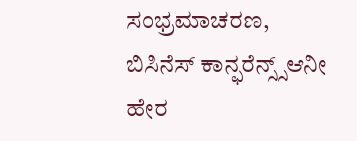ಸಂಭ್ರಮಾಚರಣ, ಬಿಸಿನೆಸ್ ಕಾನ್ಫರೆನ್ಸ್ಸ್ಆನೀ ಹೇರ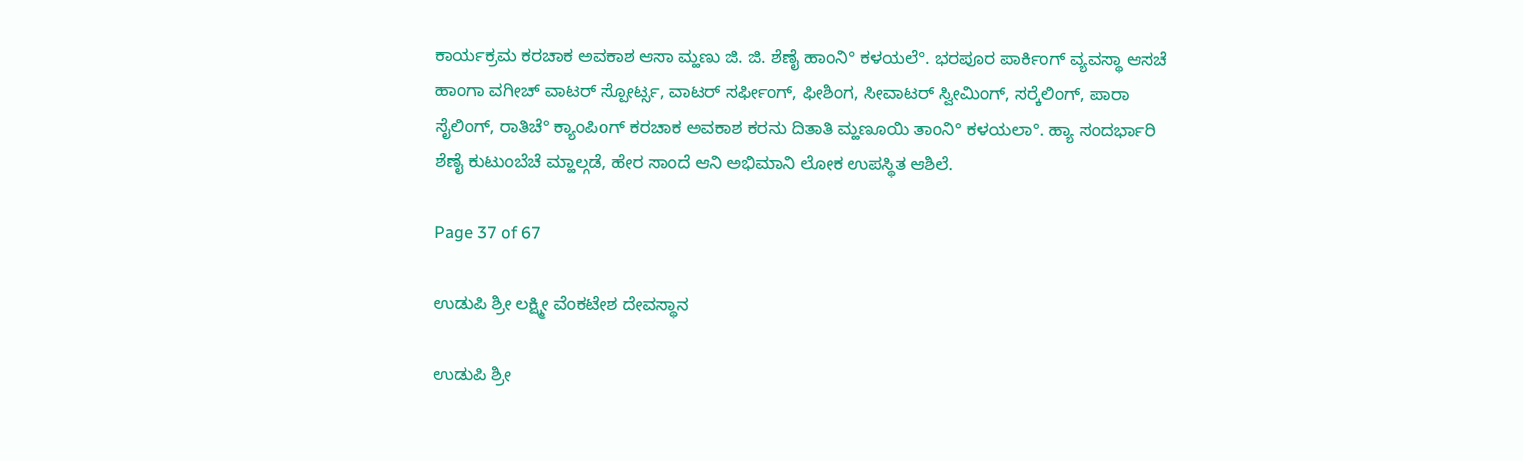ಕಾರ್ಯಕ್ರಮ ಕರಚಾಕ ಅವಕಾಶ ಆಸಾ ಮ್ಹಣು ಜಿ. ಜಿ. ಶೆಣೈ ಹಾಂನಿ° ಕಳಯಲೆ°. ಭರಪೂರ ಪಾರ್ಕಿಂಗ್ ವ್ಯವಸ್ಥಾ ಆಸಚೆ ಹಾಂಗಾ ವಗೀಚ್ ವಾಟರ್ ಸ್ಪೋರ್ಟ್ಸ, ವಾಟರ್ ಸರ್ಫೀಂಗ್, ಫೀಶಿಂಗ, ಸೀವಾಟರ್ ಸ್ವೀಮಿಂಗ್, ಸರ‍್ಕೆಲಿಂಗ್, ಪಾರಾ ಸೈಲಿಂಗ್, ರಾತಿಚೆ° ಕ್ಯಾಂಪಿοಗ್ ಕರಚಾಕ ಅವಕಾಶ ಕರನು ದಿತಾತಿ ಮ್ಹಣೂಯಿ ತಾಂನಿ° ಕಳಯಲಾ°. ಹ್ಯಾ ಸಂದರ್ಭಾರಿ ಶೆಣೈ ಕುಟುಂಬೆಚೆ ಮ್ಹಾಲ್ಗಡೆ, ಹೇರ ಸಾಂದೆ ಆನಿ ಅಭಿಮಾನಿ ಲೋಕ ಉಪಸ್ಥಿತ ಆಶಿಲೆ.

Page 37 of 67

ಉಡುಪಿ ಶ್ರೀ ಲಕ್ಷ್ಮೀ ವೆಂಕಟೇಶ ದೇವಸ್ಥಾನ

ಉಡುಪಿ ಶ್ರೀ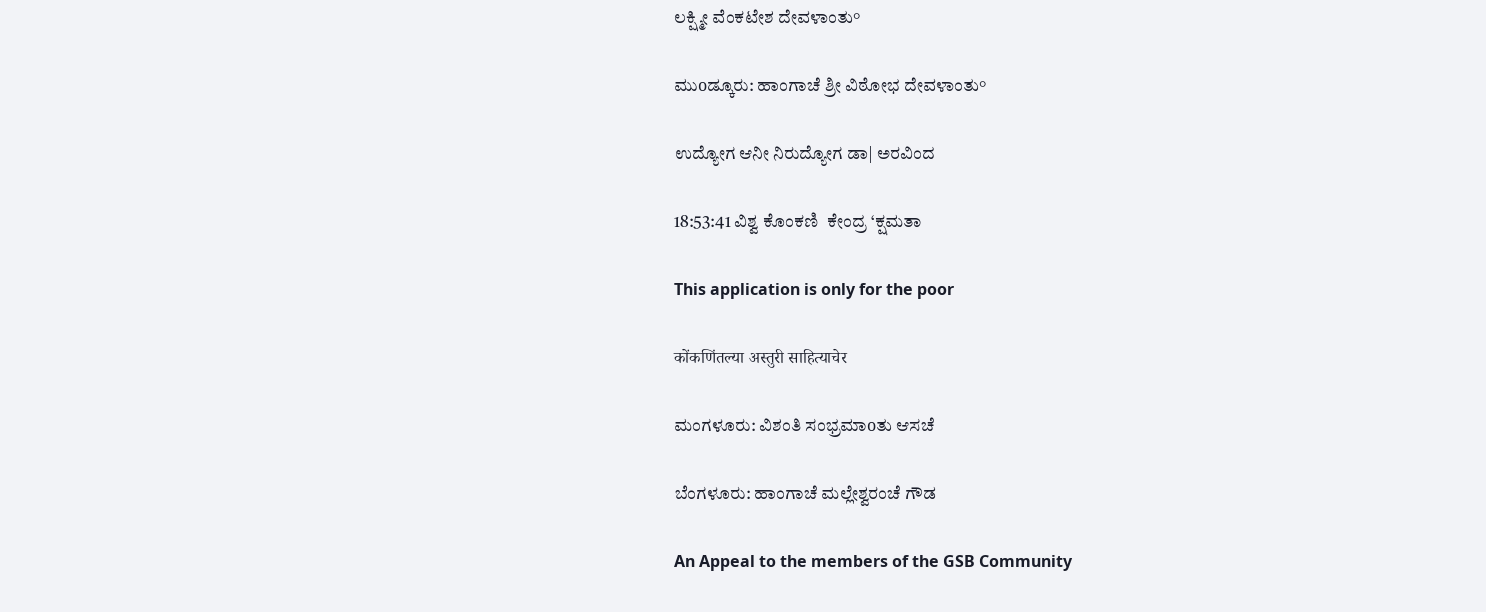ಲಕ್ಷ್ಮೀ ವೆಂಕಟೇಶ ದೇವಳಾಂತು°

ಮುοಡ್ಕೂರು: ಹಾಂಗಾಚೆ ಶ್ರೀ ವಿಠೋಭ ದೇವಳಾಂತು°

ಉದ್ಯೋಗ ಆನೀ ನಿರುದ್ಯೋಗ ಡಾ| ಅರವಿಂದ

18:53:41 ವಿಶ್ವ ಕೊಂಕಣಿ  ಕೇಂದ್ರ ‘ಕ್ಷಮತಾ

This application is only for the poor

कोंकणिंतल्या अस्तुरी साहित्याचेर

ಮಂಗಳೂರು: ವಿಶಂತಿ ಸಂಭ್ರಮಾοತು ಆಸಚೆ

ಬೆಂಗಳೂರು: ಹಾಂಗಾಚೆ ಮಲ್ಲೇಶ್ವರಂಚೆ ಗೌಡ

An Appeal to the members of the GSB Community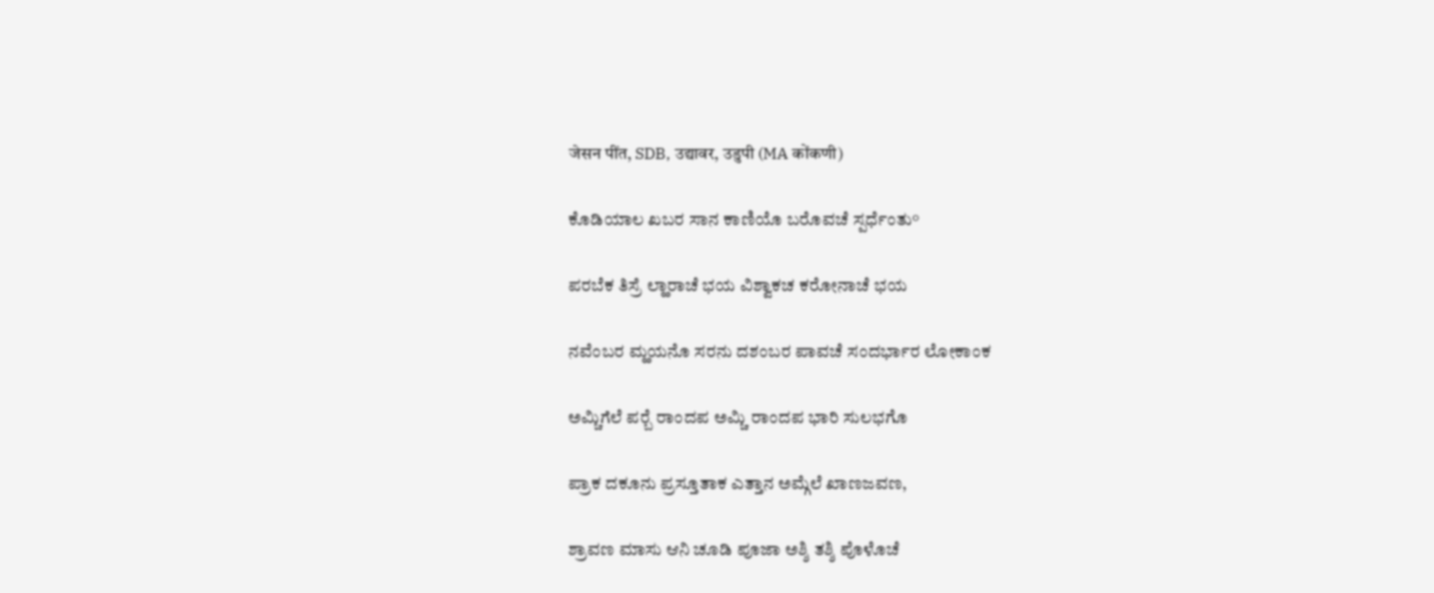जेसन पींत, SDB, उद्यावर, उडुपी (MA कोंकणी)

ಕೊಡಿಯಾಲ ಖಬರ ಸಾನ ಕಾಣಿಯೊ ಬರೊವಚೆ ಸ್ಪರ್ಧೆಂತು°

ಪರಬೆಕ ತಿಸ್ರೆ ಲ್ಹಾರಾಚೆ ಭಯ ವಿಶ್ವಾಕಚ ಕರೋನಾಚೆ ಭಯ

ನವೆಂಬರ ಮ್ಹಯನೊ ಸರನು ದಶಂಬರ ಪಾವಚೆ ಸಂದರ್ಭಾರ ಲೋಕಾಂಕ

ಅಮ್ಚಿಗೆಲೆ ಪರ‍್ಬೆ ರಾಂದಪ ಅಮ್ಚಿ ರಾಂದಪ ಭಾರಿ ಸುಲಭಗೊ

ಪ್ರಾಕ ದಕೂನು ಪ್ರಸ್ತೂತಾಕ ಎತ್ತಾನ ಅಮ್ಗೆಲೆ ಖಾಣಜವಣ,

ಶ್ರಾವಣ ಮಾಸು ಆನಿ ಚೂಡಿ ಪೂಜಾ ಅಶ್ಶಿ ತಶ್ಶಿ ಪೊಳೊಚೆ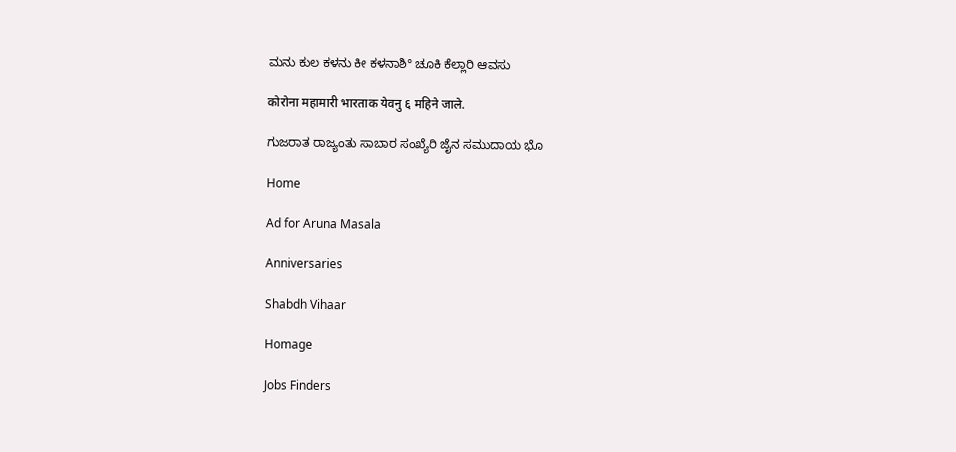ಮನು ಕುಲ ಕಳನು ಕೀ ಕಳನಾಶಿ° ಚೂಕಿ ಕೆಲ್ಲಾರಿ ಆವಸು

कोरोना महामारी भारताक येवनु ६ महिने जाले.

ಗುಜರಾತ ರಾಜ್ಯಂತು ಸಾಬಾರ ಸಂಖ್ಯೆರಿ ಜೈನ ಸಮುದಾಯ ಭೊ

Home

Ad for Aruna Masala

Anniversaries

Shabdh Vihaar

Homage

Jobs Finders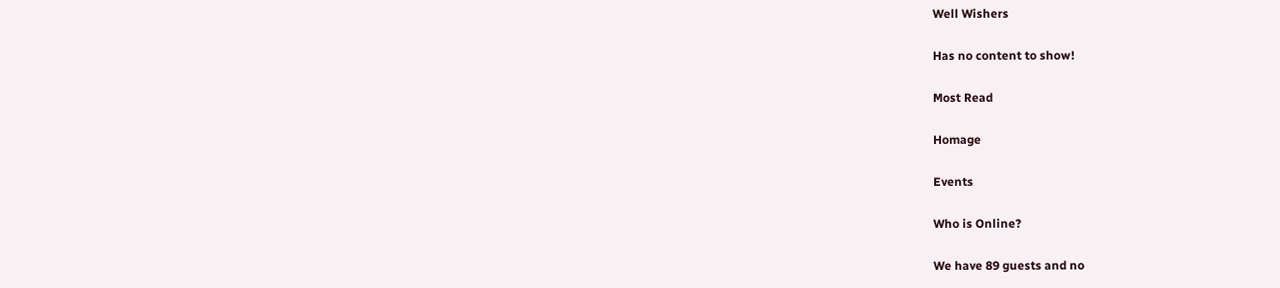Well Wishers

Has no content to show!

Most Read

Homage

Events

Who is Online?

We have 89 guests and no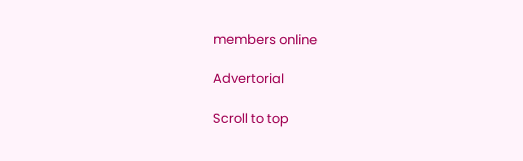members online

Advertorial

Scroll to top